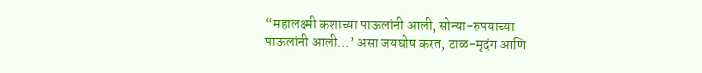“महालक्ष्मी कशाच्या पाऊलांनी आली, सोन्या-रुपयाच्या पाऊलांनी आली…’ असा जयघोष करत, टाळ-मृदंग आणि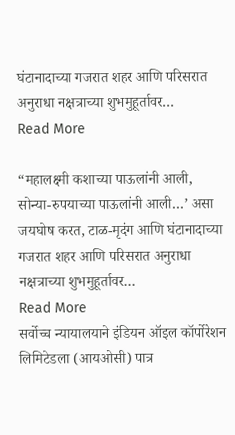घंटानादाच्या गजरात शहर आणि परिसरात अनुराधा नक्षत्राच्या शुभमुहूर्तावर…
Read More

“महालक्ष्मी कशाच्या पाऊलांनी आली, सोन्या-रुपयाच्या पाऊलांनी आली…’ असा जयघोष करत, टाळ-मृदंग आणि घंटानादाच्या गजरात शहर आणि परिसरात अनुराधा नक्षत्राच्या शुभमुहूर्तावर…
Read More
सर्वोच्च न्यायालयाने इंडियन ऑइल कॉर्पोरेशन लिमिटेडला (आयओसी) पात्र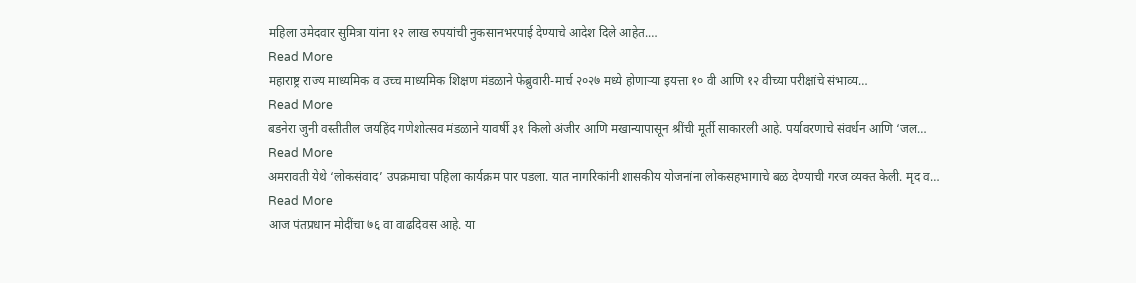महिला उमेदवार सुमित्रा यांना १२ लाख रुपयांची नुकसानभरपाई देण्याचे आदेश दिले आहेत.…
Read More
महाराष्ट्र राज्य माध्यमिक व उच्च माध्यमिक शिक्षण मंडळाने फेब्रुवारी-मार्च २०२७ मध्ये होणाऱ्या इयत्ता १० वी आणि १२ वीच्या परीक्षांचे संभाव्य…
Read More
बडनेरा जुनी वस्तीतील जयहिंद गणेशोत्सव मंडळाने यावर्षी ३१ किलो अंजीर आणि मखान्यापासून श्रींची मूर्ती साकारली आहे. पर्यावरणाचे संवर्धन आणि ‘जल…
Read More
अमरावती येथे ‘लोकसंवाद’ उपक्रमाचा पहिला कार्यक्रम पार पडला. यात नागरिकांनी शासकीय योजनांना लोकसहभागाचे बळ देण्याची गरज व्यक्त केली. मृद व…
Read More
आज पंतप्रधान मोदींचा ७६ वा वाढदिवस आहे. या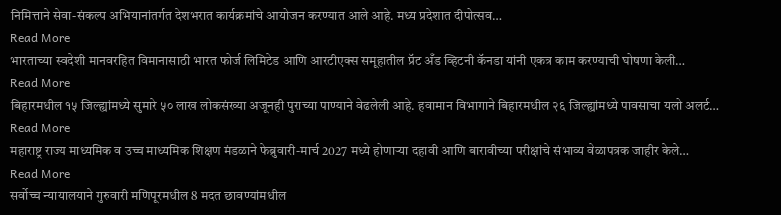निमित्ताने सेवा-संकल्प अभियानांतर्गत देशभरात कार्यक्रमांचे आयोजन करण्यात आले आहे. मध्य प्रदेशात दीपोत्सव…
Read More
भारताच्या स्वदेशी मानवरहित विमानासाठी भारत फोर्ज लिमिटेड आणि आरटीएक्स समूहातील प्रॅट अँड व्हिटनी कॅनडा यांनी एकत्र काम करण्याची घोषणा केली…
Read More
बिहारमधील १५ जिल्ह्यांमध्ये सुमारे ५० लाख लोकसंख्या अजूनही पुराच्या पाण्याने वेढलेली आहे. हवामान विभागाने बिहारमधील २६ जिल्ह्यांमध्ये पावसाचा यलो अलर्ट…
Read More
महाराष्ट्र राज्य माध्यमिक व उच्च माध्यमिक शिक्षण मंडळाने फेब्रुवारी-मार्च 2027 मध्ये होणाऱ्या दहावी आणि बारावीच्या परीक्षांचे संभाव्य वेळापत्रक जाहीर केले…
Read More
सर्वोच्च न्यायालयाने गुरुवारी मणिपूरमधील 8 मदत छावण्यांमधील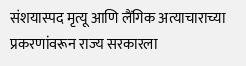संशयास्पद मृत्यू आणि लैंगिक अत्याचाराच्या प्रकरणांवरून राज्य सरकारला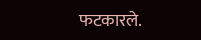फटकारले.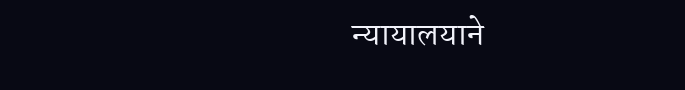न्यायालयाने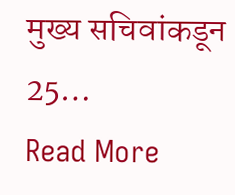मुख्य सचिवांकडून 25…
Read More